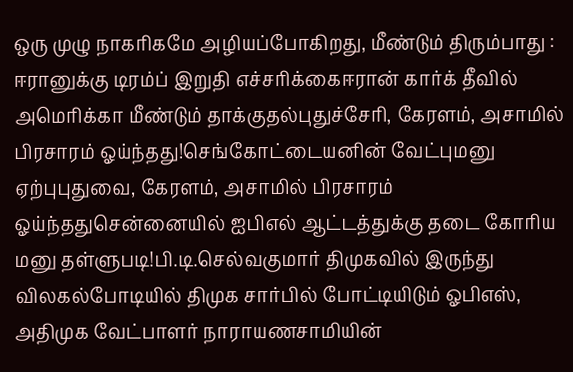ஒரு முழு நாகரிகமே அழியப்போகிறது, மீண்டும் திரும்பாது : ஈரானுக்கு டிரம்ப் இறுதி எச்சரிக்கைஈரான் கார்க் தீவில் அமெரிக்கா மீண்டும் தாக்குதல்புதுச்சேரி, கேரளம், அசாமில் பிரசாரம் ஓய்ந்தது!செங்கோட்டையனின் வேட்புமனு ஏற்புபுதுவை, கேரளம், அசாமில் பிரசாரம் ஓய்ந்ததுசென்னையில் ஐபிஎல் ஆட்டத்துக்கு தடை கோரிய மனு தள்ளுபடி!பி.டி.செல்வகுமார் திமுகவில் இருந்து விலகல்போடியில் திமுக சார்பில் போட்டியிடும் ஓபிஎஸ், அதிமுக வேட்பாளர் நாராயணசாமியின்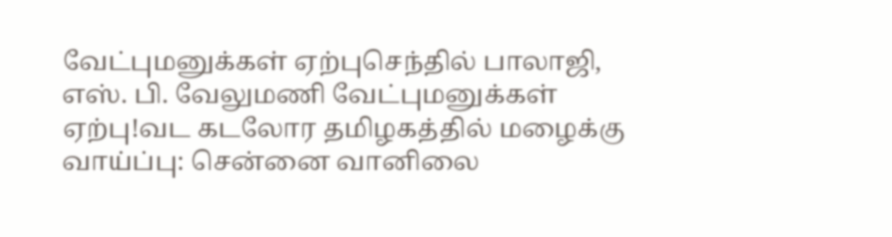வேட்புமனுக்கள் ஏற்புசெந்தில் பாலாஜி, எஸ். பி. வேலுமணி வேட்புமனுக்கள் ஏற்பு!வட கடலோர தமிழகத்தில் மழைக்கு வாய்ப்பு: சென்னை வானிலை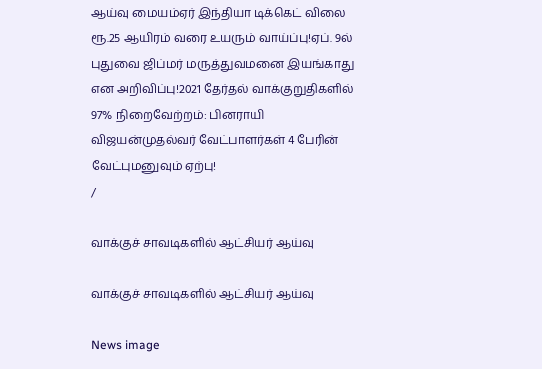ஆய்வு மையம்ஏர் இந்தியா டிக்கெட் விலை ரூ.25 ஆயிரம் வரை உயரும் வாய்ப்பு!ஏப். 9ல் புதுவை ஜிப்மர் மருத்துவமனை இயங்காது என அறிவிப்பு!2021 தேர்தல் வாக்குறுதிகளில் 97% நிறைவேற்றம்: பினராயி விஜயன்முதல்வர் வேட்பாளர்கள் 4 பேரின் வேட்புமனுவும் ஏற்பு!
/

வாக்குச் சாவடிகளில் ஆட்சியர் ஆய்வு

வாக்குச் சாவடிகளில் ஆட்சியர் ஆய்வு

News image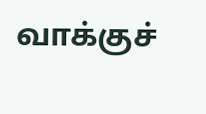வாக்குச்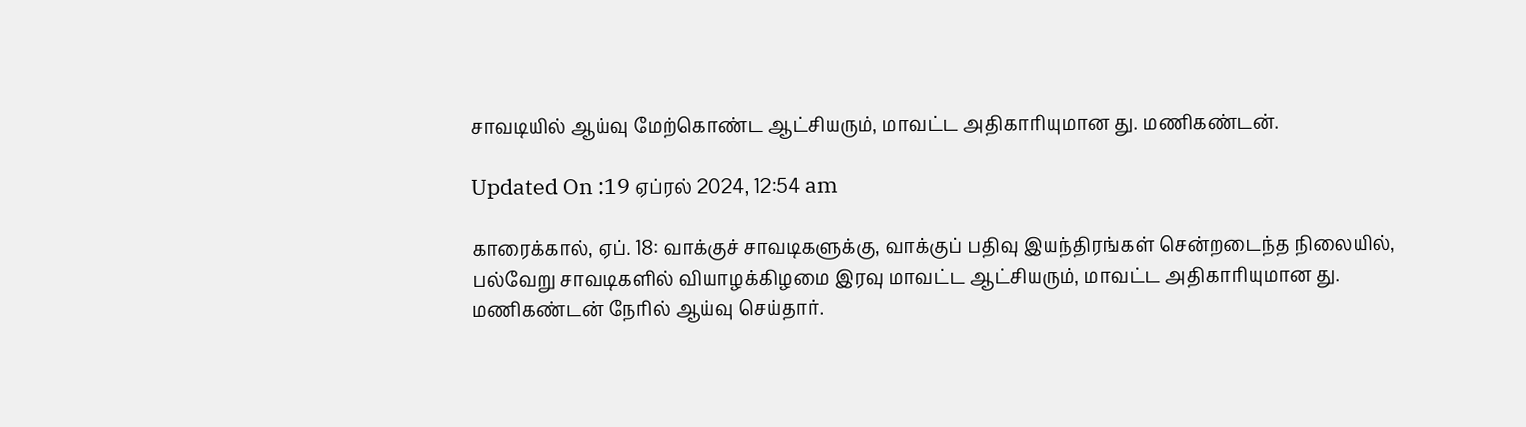சாவடியில் ஆய்வு மேற்கொண்ட ஆட்சியரும், மாவட்ட அதிகாரியுமான து. மணிகண்டன்.

Updated On :19 ஏப்ரல் 2024, 12:54 am

காரைக்கால், ஏப். 18: வாக்குச் சாவடிகளுக்கு, வாக்குப் பதிவு இயந்திரங்கள் சென்றடைந்த நிலையில், பல்வேறு சாவடிகளில் வியாழக்கிழமை இரவு மாவட்ட ஆட்சியரும், மாவட்ட அதிகாரியுமான து. மணிகண்டன் நேரில் ஆய்வு செய்தார்.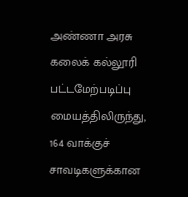அண்ணா அரசு கலைக் கல்லூரி பட்டமேற்படிப்பு மையத்திலிருந்து, 164 வாக்குச் சாவடிகளுக்கான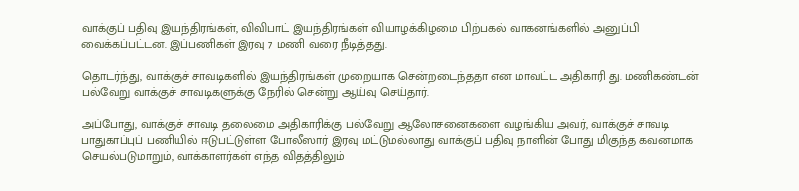வாக்குப் பதிவு இயந்திரங்கள், விவிபாட் இயந்திரங்கள் வியாழக்கிழமை பிற்பகல் வாகனங்களில் அனுப்பி வைக்கப்பட்டன. இப்பணிகள் இரவு 7 மணி வரை நீடித்தது.

தொடர்ந்து, வாக்குச் சாவடிகளில் இயந்திரங்கள் முறையாக சென்றடைந்ததா என மாவட்ட அதிகாரி து. மணிகண்டன் பல்வேறு வாக்குச் சாவடிகளுக்கு நேரில் சென்று ஆய்வு செய்தார்.

அப்போது, வாக்குச் சாவடி தலைமை அதிகாரிக்கு பல்வேறு ஆலோசனைகளை வழங்கிய அவர், வாக்குச் சாவடி பாதுகாப்புப் பணியில் ஈடுபட்டுள்ள போலீஸார் இரவு மட்டுமல்லாது வாக்குப் பதிவு நாளின் போது மிகுந்த கவனமாக செயல்படுமாறும், வாக்காளர்கள் எந்த விதத்திலும்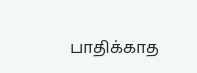பாதிக்காத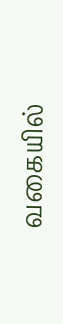வகையில்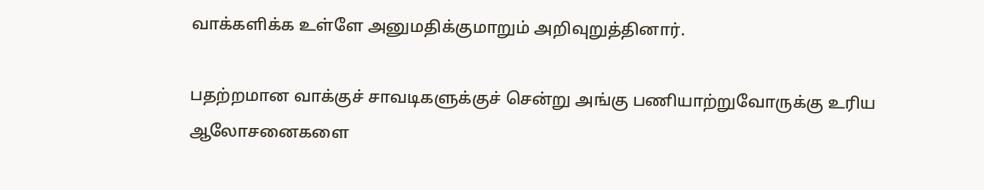வாக்களிக்க உள்ளே அனுமதிக்குமாறும் அறிவுறுத்தினார்.

பதற்றமான வாக்குச் சாவடிகளுக்குச் சென்று அங்கு பணியாற்றுவோருக்கு உரிய ஆலோசனைகளை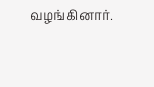வழங்கினார்.